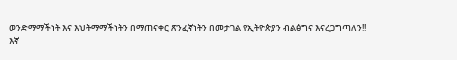ወንድማማችነት እና እህትማማችነትን በማጠናቀር ጽንፈኛነትን በመታገል የኢትዮጵያን ብልፅግና እናረጋግጣለን!!
እኛ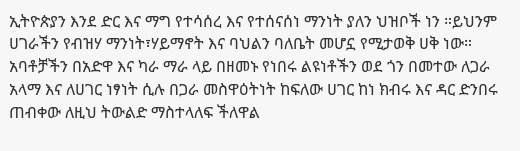ኢትዮጵያን እንደ ድር እና ማግ የተሳሰረ እና የተሰናሰነ ማንነት ያለን ህዝቦች ነን ።ይህንም ሀገራችን የብዝሃ ማንነት፣ሃይማኖት እና ባህልን ባለቤት መሆኗ የሚታወቅ ሀቅ ነው። አባቶቻችን በአድዋ እና ካራ ማራ ላይ በዘመኑ የነበሩ ልዩነቶችን ወደ ጎን በመተው ለጋራ አላማ እና ለሀገር ነፃነት ሲሉ በጋራ መስዋዕትነት ከፍለው ሀገር ከነ ክብሩ እና ዳር ድንበሩ ጠብቀው ለዚህ ትውልድ ማስተላለፍ ችለዋል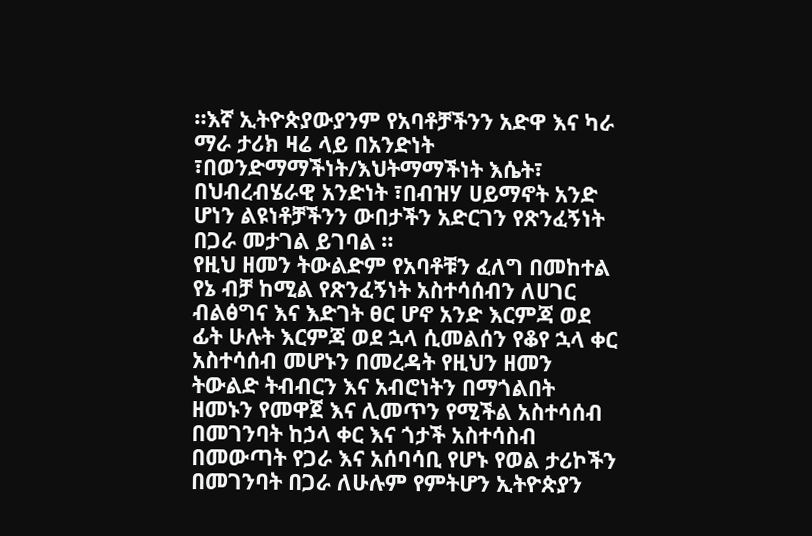።እኛ ኢትዮጵያውያንም የአባቶቻችንን አድዋ እና ካራ ማራ ታሪክ ዛሬ ላይ በአንድነት ፣በወንድማማችነት/እህትማማችነት እሴት፣ በህብረብሄራዊ አንድነት ፣በብዝሃ ሀይማኖት አንድ ሆነን ልዩነቶቻችንን ውበታችን አድርገን የጽንፈኝነት በጋራ መታገል ይገባል ።
የዚህ ዘመን ትውልድም የአባቶቹን ፈለግ በመከተል የኔ ብቻ ከሚል የጽንፈኝነት አስተሳሰብን ለሀገር ብልፅግና እና እድገት ፀር ሆኖ አንድ እርምጃ ወደ ፊት ሁሉት እርምጃ ወደ ኋላ ሲመልሰን የቆየ ኋላ ቀር አስተሳሰብ መሆኑን በመረዳት የዚህን ዘመን ትውልድ ትብብርን እና አብሮነትን በማጎልበት ዘመኑን የመዋጀ እና ሊመጥን የሚችል አስተሳሰብ በመገንባት ከኃላ ቀር እና ጎታች አስተሳስብ በመውጣት የጋራ እና አሰባሳቢ የሆኑ የወል ታሪኮችን በመገንባት በጋራ ለሁሉም የምትሆን ኢትዮጵያን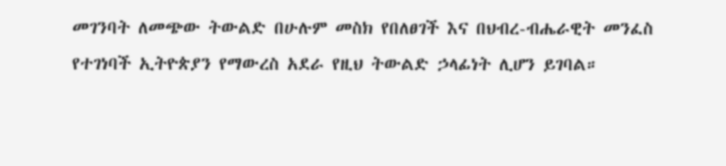መገንባት ለመጭው ትውልድ በሁሉም መስክ የበለፀገች እና በህብረ-ብሔራዊት መንፈስ የተገነባች ኢትዮጵያን የማውረስ አደራ የዚህ ትውልድ ኃላፊነት ሊሆን ይገባል።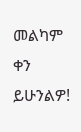መልካም ቀን ይሁንልዎ!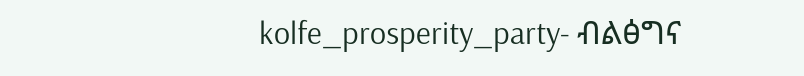kolfe_prosperity_party- ብልፅግና